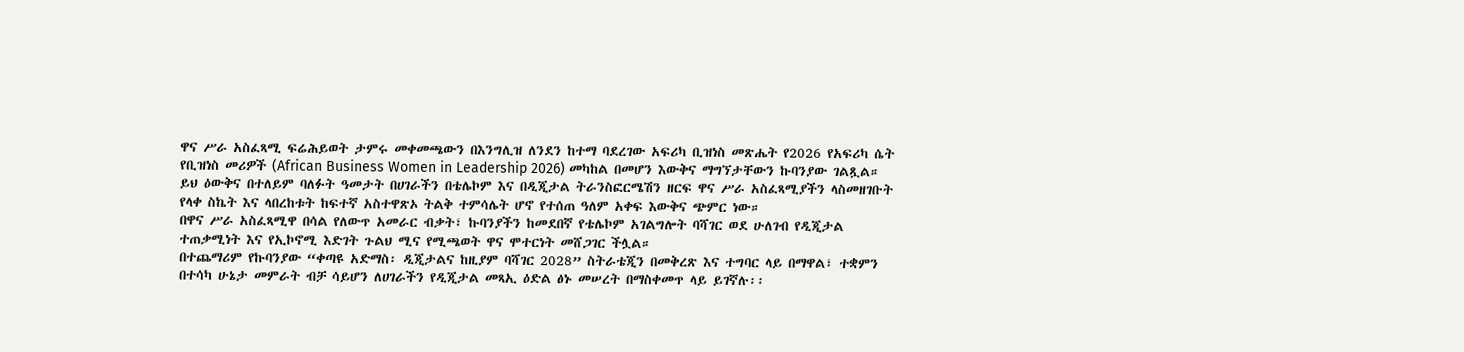ዋና ሥራ አስፈጻሚ ፍሬሕይወት ታምሩ መቀመጫውን በእንግሊዝ ለንደን ከተማ ባደረገው አፍሪካ ቢዝነስ መጽሔት የ2026 የአፍሪካ ሴት የቢዝነስ መሪዎች (African Business Women in Leadership 2026) መካከል በመሆን እውቅና ማግኘታቸውን ኩባንያው ገልጿል።
ይህ ዕውቅና በተለይም ባለፉት ዓመታት በሀገራችን በቴሌኮም እና በዲጂታል ትራንስፎርሜሽን ዘርፍ ዋና ሥራ አስፈጻሚያችን ላስመዘገቡት የላቀ ስኬት እና ላበረከቱት ከፍተኛ አስተዋጽኦ ትልቅ ተምሳሌት ሆኖ የተሰጠ ዓለም አቀፍ እውቅና ጭምር ነው።
በዋና ሥራ አስፈጻሚዋ በሳል የለውጥ አመራር ብቃት፣ ኩባንያችን ከመደበኛ የቴሌኮም አገልግሎት ባሻገር ወደ ሁለገብ የዲጂታል ተጠቃሚነት እና የኢኮኖሚ እድገት ጉልህ ሚና የሚጫወት ዋና ሞተርነት መሸጋገር ችሏል።
በተጨማሪም የኩባንያው “ቀጣዩ አድማስ፡ ዲጂታልና ከዚያም ባሻገር 2028” ስትራቴጂን በመቅረጽ እና ተግባር ላይ በማዋል፣ ተቋምን በተሳካ ሁኔታ መምራት ብቻ ሳይሆን ለሀገራችን የዲጂታል መጻኢ ዕድል ፅኑ መሠረት በማስቀመጥ ላይ ይገኛሉ፡፡